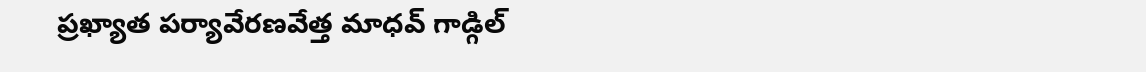ప్రఖ్యాత పర్యావేరణవేత్త మాధవ్ గాడ్గిల్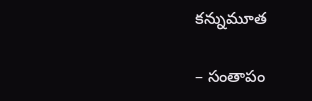కన్నుమూత

– సంతాపం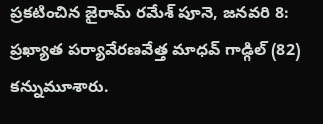ప్రకటించిన జైరామ్ రమేశ్ పూనె, జనవరి 8: ప్రఖ్యాత పర్యావేరణవేత్త మాధవ్ గాడ్గిల్ (82) కన్నుమూశారు.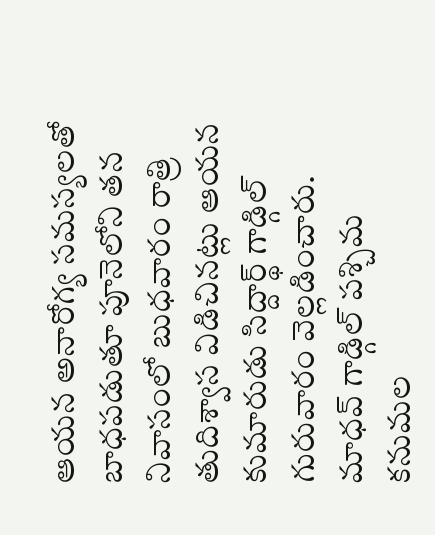ఆయన అనారోగ్య సమస్యలతో బాధపడుతూ పూనెలోని తన నివాసంలో బుధవారం రాత్రి తుదిశ్వాస విడిచినట్లు ఆయన కుమారుడు సిద్దార్థ్ గాడ్గిల్ గురువారం వెల్లడించారు. మాధవ్ గాడ్గిల్ పశ్చిమ కనుమల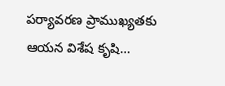పర్యావరణ ప్రాముఖ్యతకు ఆయన విశేష కృషి…